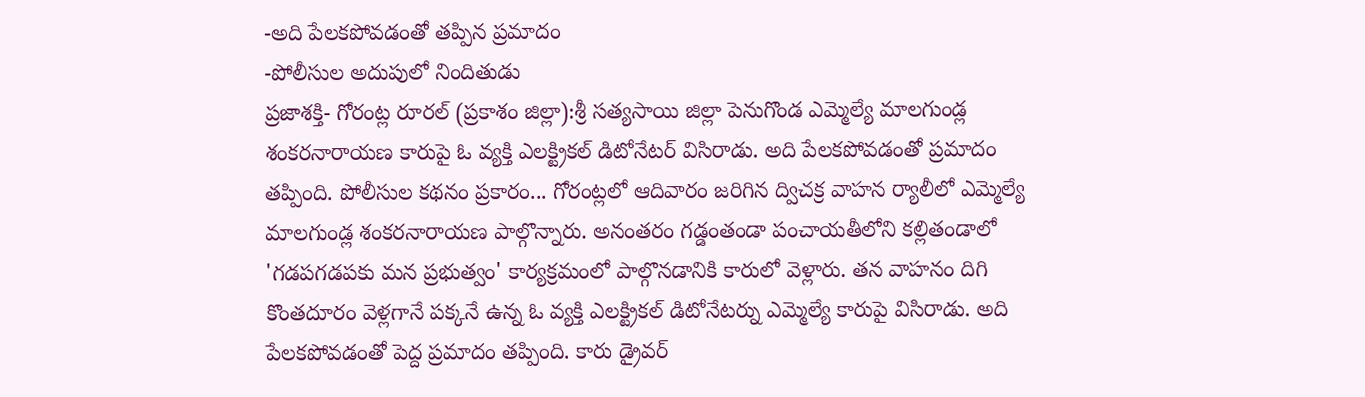-అది పేలకపోవడంతో తప్పిన ప్రమాదం
-పోలీసుల అదుపులో నిందితుడు
ప్రజాశక్తి- గోరంట్ల రూరల్ (ప్రకాశం జిల్లా):శ్రీ సత్యసాయి జిల్లా పెనుగొండ ఎమ్మెల్యే మాలగుండ్ల శంకరనారాయణ కారుపై ఓ వ్యక్తి ఎలక్ట్రికల్ డిటోనేటర్ విసిరాడు. అది పేలకపోవడంతో ప్రమాదం తప్పింది. పోలీసుల కథనం ప్రకారం... గోరంట్లలో ఆదివారం జరిగిన ద్విచక్ర వాహన ర్యాలీలో ఎమ్మెల్యే మాలగుండ్ల శంకరనారాయణ పాల్గొన్నారు. అనంతరం గడ్డంతండా పంచాయతీలోని కల్లితండాలో 'గడపగడపకు మన ప్రభుత్వం' కార్యక్రమంలో పాల్గొనడానికి కారులో వెళ్లారు. తన వాహనం దిగి కొంతదూరం వెళ్లగానే పక్కనే ఉన్న ఓ వ్యక్తి ఎలక్ట్రికల్ డిటోనేటర్ను ఎమ్మెల్యే కారుపై విసిరాడు. అది పేలకపోవడంతో పెద్ద ప్రమాదం తప్పింది. కారు డ్రైవర్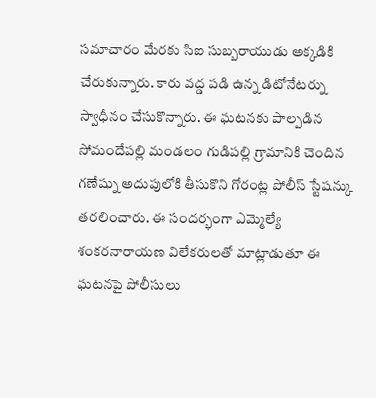సమాచారం మేరకు సిఐ సుబ్బరాయుడు అక్కడికి చేరుకున్నారు. కారు వద్డ పడి ఉన్న డిటోనేటర్ను స్వాధీనం చేసుకొన్నారు. ఈ ఘటనకు పాల్పడిన సోమందేపల్లి మండలం గుడిపల్లి గ్రామానికి చెందిన గణేష్ను అదుపులోకి తీసుకొని గోరంట్ల పోలీస్ స్టేషన్కు తరలించారు. ఈ సందర్భంగా ఎమ్మెల్యే శంకరనారాయణ విలేకరులతో మాట్లాడుతూ ఈ ఘటనపై పోలీసులు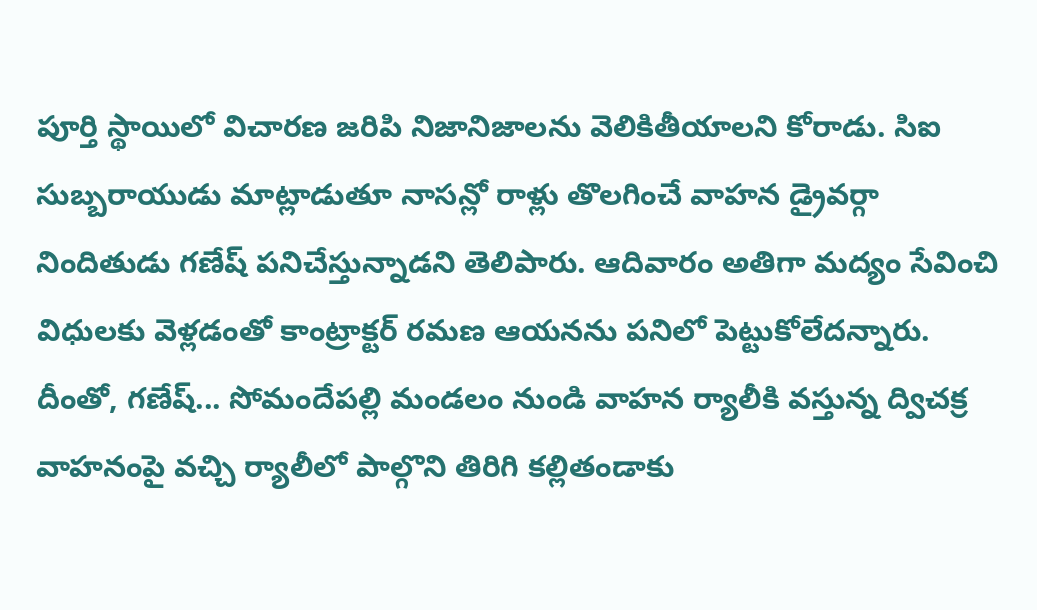పూర్తి స్థాయిలో విచారణ జరిపి నిజానిజాలను వెలికితీయాలని కోరాడు. సిఐ సుబ్బరాయుడు మాట్లాడుతూ నాసన్లో రాళ్లు తొలగించే వాహన డ్రైవర్గా నిందితుడు గణేష్ పనిచేస్తున్నాడని తెలిపారు. ఆదివారం అతిగా మద్యం సేవించి విధులకు వెళ్లడంతో కాంట్రాక్టర్ రమణ ఆయనను పనిలో పెట్టుకోలేదన్నారు. దీంతో, గణేష్... సోమందేపల్లి మండలం నుండి వాహన ర్యాలీకి వస్తున్న ద్విచక్ర వాహనంపై వచ్చి ర్యాలీలో పాల్గొని తిరిగి కల్లితండాకు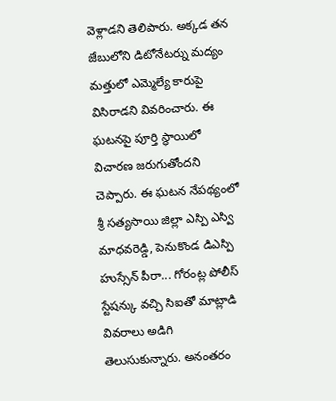వెళ్లాడని తెలిపారు. అక్కడ తన జేబులోని డిటోనేటర్ను మద్యం మత్తులో ఎమ్మెల్యే కారుపై విసిరాడని వివరించారు. ఈ ఘటనపై పూర్తి స్థాయిలో విచారణ జరుగుతోందని చెప్పారు. ఈ ఘటన నేపథ్యంలో శ్రీ సత్యసాయి జిల్లా ఎస్పి ఎస్వి మాధవరెడ్డి, పెనుకొండ డిఎస్పి హుస్సేన్ పీరా... గోరంట్ల పోలీస్ స్టేషన్కు వచ్చి సిఐతో మాట్లాడి వివరాలు అడిగి తెలుసుకున్నారు. అనంతరం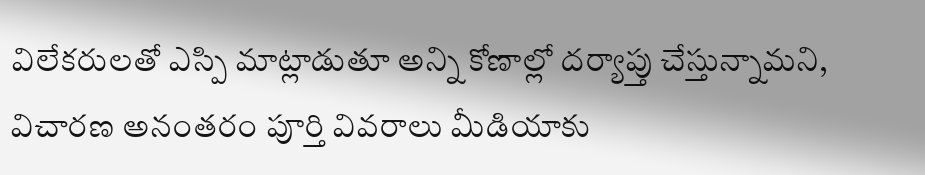విలేకరులతో ఎస్పి మాట్లాడుతూ అన్ని కోణాల్లో దర్యాప్తు చేస్తున్నామని, విచారణ అనంతరం పూర్తి వివరాలు మీడియాకు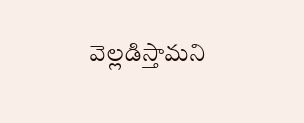వెల్లడిస్తామని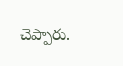చెప్పారు.